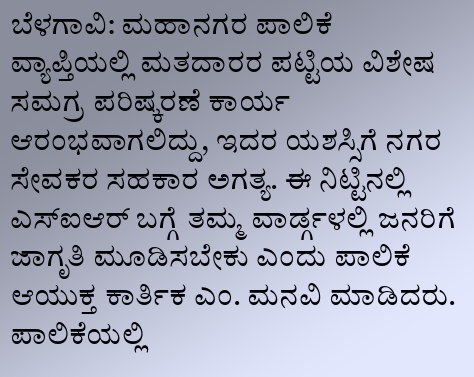ಬೆಳಗಾವಿ: ಮಹಾನಗರ ಪಾಲಿಕೆ ವ್ಯಾಪ್ತಿಯಲ್ಲಿ ಮತದಾರರ ಪಟ್ಟಿಯ ವಿಶೇಷ ಸಮಗ್ರ ಪರಿಷ್ಕರಣೆ ಕಾರ್ಯ ಆರಂಭವಾಗಲಿದ್ದು, ಇದರ ಯಶಸ್ಸಿಗೆ ನಗರ ಸೇವಕರ ಸಹಕಾರ ಅಗತ್ಯ. ಈ ನಿಟ್ಟಿನಲ್ಲಿ ಎಸ್ಐಆರ್ ಬಗ್ಗೆ ತಮ್ಮ ವಾರ್ಡ್ಗಳಲ್ಲಿ ಜನರಿಗೆ ಜಾಗೃತಿ ಮೂಡಿಸಬೇಕು ಎಂದು ಪಾಲಿಕೆ ಆಯುಕ್ತ ಕಾರ್ತಿಕ ಎಂ. ಮನವಿ ಮಾಡಿದರು.
ಪಾಲಿಕೆಯಲ್ಲಿ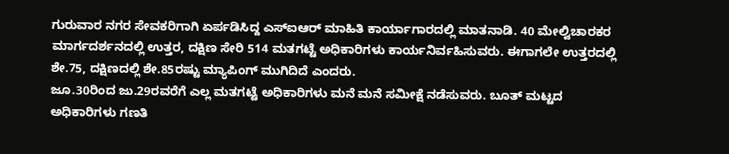ಗುರುವಾರ ನಗರ ಸೇವಕರಿಗಾಗಿ ಏರ್ಪಡಿಸಿದ್ದ ಎಸ್ಐಆರ್ ಮಾಹಿತಿ ಕಾರ್ಯಾಗಾರದಲ್ಲಿ ಮಾತನಾಡಿ. 40 ಮೇಲ್ವಿಚಾರಕರ ಮಾರ್ಗದರ್ಶನದಲ್ಲಿ ಉತ್ತರ, ದಕ್ಷಿಣ ಸೇರಿ 514 ಮತಗಟ್ಟೆ ಅಧಿಕಾರಿಗಳು ಕಾರ್ಯನಿರ್ವಹಿಸುವರು. ಈಗಾಗಲೇ ಉತ್ತರದಲ್ಲಿ ಶೇ.75, ದಕ್ಷಿಣದಲ್ಲಿ ಶೇ.85ರಷ್ಟು ಮ್ಯಾಪಿಂಗ್ ಮುಗಿದಿದೆ ಎಂದರು.
ಜೂ.30ರಿಂದ ಜು.29ರವರೆಗೆ ಎಲ್ಲ ಮತಗಟ್ಟೆ ಅಧಿಕಾರಿಗಳು ಮನೆ ಮನೆ ಸಮೀಕ್ಷೆ ನಡೆಸುವರು. ಬೂತ್ ಮಟ್ಟದ ಅಧಿಕಾರಿಗಳು ಗಣತಿ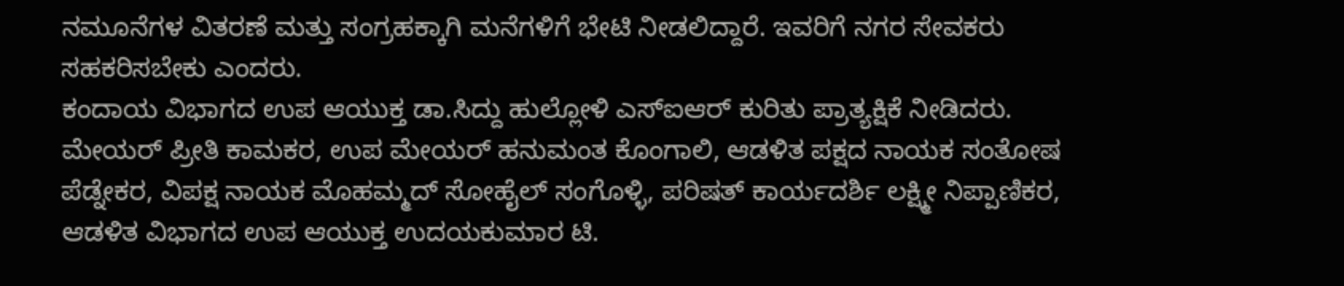ನಮೂನೆಗಳ ವಿತರಣೆ ಮತ್ತು ಸಂಗ್ರಹಕ್ಕಾಗಿ ಮನೆಗಳಿಗೆ ಭೇಟಿ ನೀಡಲಿದ್ದಾರೆ. ಇವರಿಗೆ ನಗರ ಸೇವಕರು ಸಹಕರಿಸಬೇಕು ಎಂದರು.
ಕಂದಾಯ ವಿಭಾಗದ ಉಪ ಆಯುಕ್ತ ಡಾ.ಸಿದ್ದು ಹುಲ್ಲೋಳಿ ಎಸ್ಐಆರ್ ಕುರಿತು ಪ್ರಾತ್ಯಕ್ಷಿಕೆ ನೀಡಿದರು.
ಮೇಯರ್ ಪ್ರೀತಿ ಕಾಮಕರ, ಉಪ ಮೇಯರ್ ಹನುಮಂತ ಕೊಂಗಾಲಿ, ಆಡಳಿತ ಪಕ್ಷದ ನಾಯಕ ಸಂತೋಷ ಪೆಡ್ನೇಕರ, ವಿಪಕ್ಷ ನಾಯಕ ಮೊಹಮ್ಮದ್ ಸೋಹೈಲ್ ಸಂಗೊಳ್ಳಿ, ಪರಿಷತ್ ಕಾರ್ಯದರ್ಶಿ ಲಕ್ಷ್ಮೀ ನಿಪ್ಪಾಣಿಕರ, ಆಡಳಿತ ವಿಭಾಗದ ಉಪ ಆಯುಕ್ತ ಉದಯಕುಮಾರ ಟಿ.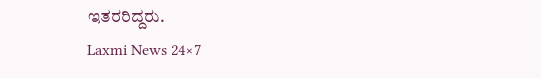ಇತರರಿದ್ದರು.
Laxmi News 24×7